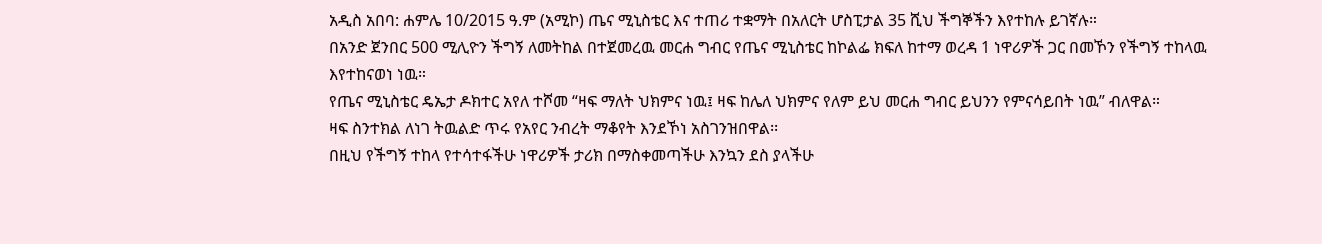አዲስ አበባ: ሐምሌ 10/2015 ዓ.ም (አሚኮ) ጤና ሚኒስቴር እና ተጠሪ ተቋማት በአለርት ሆስፒታል 35 ሺህ ችግኞችን እየተከሉ ይገኛሉ።
በአንድ ጀንበር 500 ሚሊዮን ችግኝ ለመትከል በተጀመረዉ መርሐ ግብር የጤና ሚኒስቴር ከኮልፌ ክፍለ ከተማ ወረዳ 1 ነዋሪዎች ጋር በመኾን የችግኝ ተከላዉ እየተከናወነ ነዉ።
የጤና ሚኒስቴር ዴኤታ ዶክተር አየለ ተሾመ “ዛፍ ማለት ህክምና ነዉ፤ ዛፍ ከሌለ ህክምና የለም ይህ መርሐ ግብር ይህንን የምናሳይበት ነዉ” ብለዋል።
ዛፍ ስንተክል ለነገ ትዉልድ ጥሩ የአየር ንብረት ማቆየት እንደኾነ አስገንዝበዋል፡፡
በዚህ የችግኝ ተከላ የተሳተፋችሁ ነዋሪዎች ታሪክ በማስቀመጣችሁ እንኳን ደስ ያላችሁ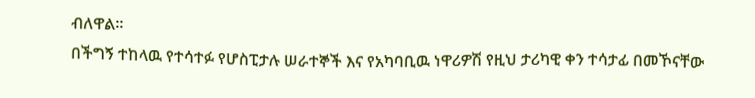ብለዋል።
በችግኝ ተከላዉ የተሳተፉ የሆስፒታሉ ሠራተኞች እና የአካባቢዉ ነዋሪዎሽ የዚህ ታሪካዊ ቀን ተሳታፊ በመኾናቸው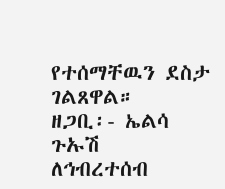የተሰማቸዉን ደስታ ገልጸዋል።
ዘጋቢ፡- ኤልሳ ጉኡሽ
ለኅብረተሰብ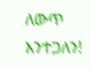ለውጥ እንተጋለን!